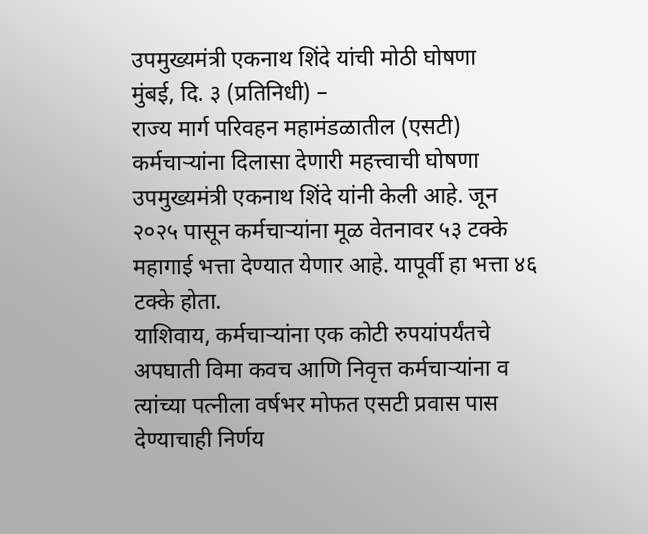उपमुख्यमंत्री एकनाथ शिंदे यांची मोठी घोषणा
मुंबई, दि. ३ (प्रतिनिधी) –
राज्य मार्ग परिवहन महामंडळातील (एसटी) कर्मचाऱ्यांना दिलासा देणारी महत्त्वाची घोषणा उपमुख्यमंत्री एकनाथ शिंदे यांनी केली आहे. जून २०२५ पासून कर्मचाऱ्यांना मूळ वेतनावर ५३ टक्के महागाई भत्ता देण्यात येणार आहे. यापूर्वी हा भत्ता ४६ टक्के होता.
याशिवाय, कर्मचाऱ्यांना एक कोटी रुपयांपर्यंतचे अपघाती विमा कवच आणि निवृत्त कर्मचाऱ्यांना व त्यांच्या पत्नीला वर्षभर मोफत एसटी प्रवास पास देण्याचाही निर्णय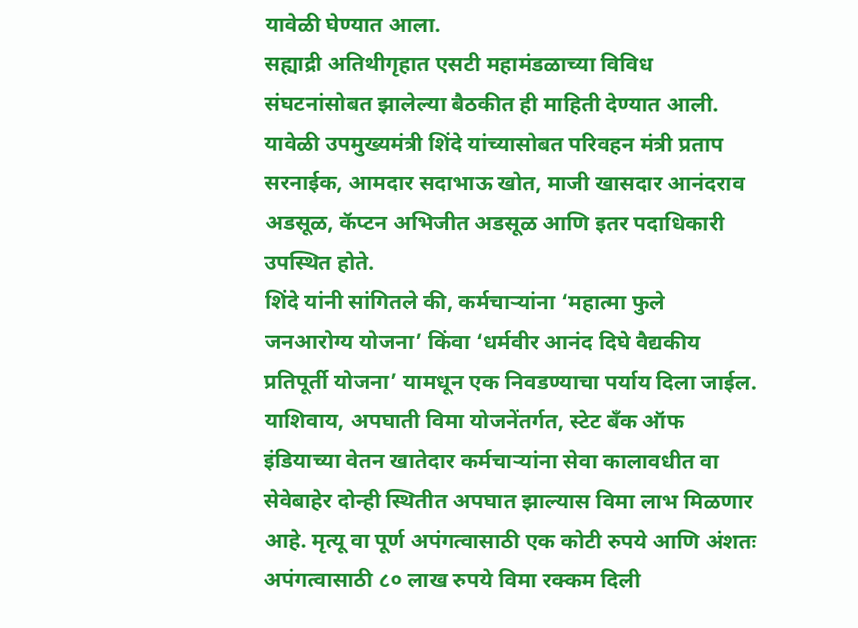यावेळी घेण्यात आला.
सह्याद्री अतिथीगृहात एसटी महामंडळाच्या विविध संघटनांसोबत झालेल्या बैठकीत ही माहिती देण्यात आली. यावेळी उपमुख्यमंत्री शिंदे यांच्यासोबत परिवहन मंत्री प्रताप सरनाईक, आमदार सदाभाऊ खोत, माजी खासदार आनंदराव अडसूळ, कॅप्टन अभिजीत अडसूळ आणि इतर पदाधिकारी उपस्थित होते.
शिंदे यांनी सांगितले की, कर्मचाऱ्यांना ‘महात्मा फुले जनआरोग्य योजना’ किंवा ‘धर्मवीर आनंद दिघे वैद्यकीय प्रतिपूर्ती योजना’ यामधून एक निवडण्याचा पर्याय दिला जाईल. याशिवाय, अपघाती विमा योजनेंतर्गत, स्टेट बँक ऑफ इंडियाच्या वेतन खातेदार कर्मचाऱ्यांना सेवा कालावधीत वा सेवेबाहेर दोन्ही स्थितीत अपघात झाल्यास विमा लाभ मिळणार आहे. मृत्यू वा पूर्ण अपंगत्वासाठी एक कोटी रुपये आणि अंशतः अपंगत्वासाठी ८० लाख रुपये विमा रक्कम दिली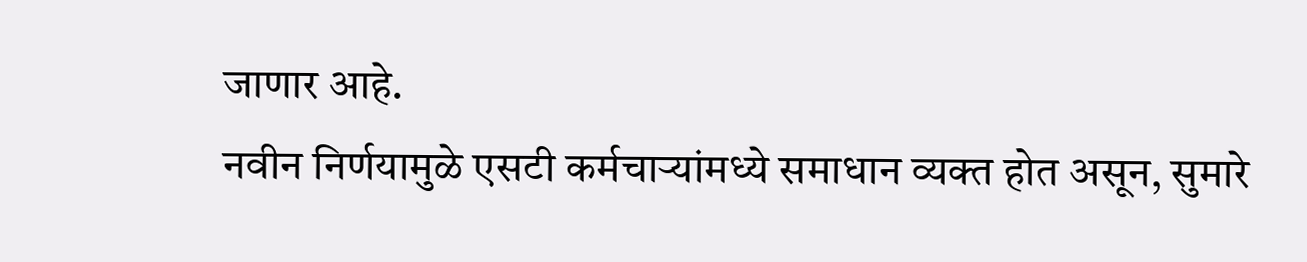जाणार आहे.
नवीन निर्णयामुळे एसटी कर्मचाऱ्यांमध्ये समाधान व्यक्त होत असून, सुमारे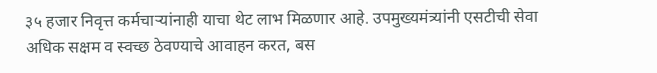३५ हजार निवृत्त कर्मचाऱ्यांनाही याचा थेट लाभ मिळणार आहे. उपमुख्यमंत्र्यांनी एसटीची सेवा अधिक सक्षम व स्वच्छ ठेवण्याचे आवाहन करत, बस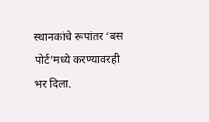स्थानकांचे रूपांतर ‘बस पोर्ट’मध्ये करण्यावरही भर दिला.